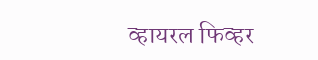व्हायरल फिव्हर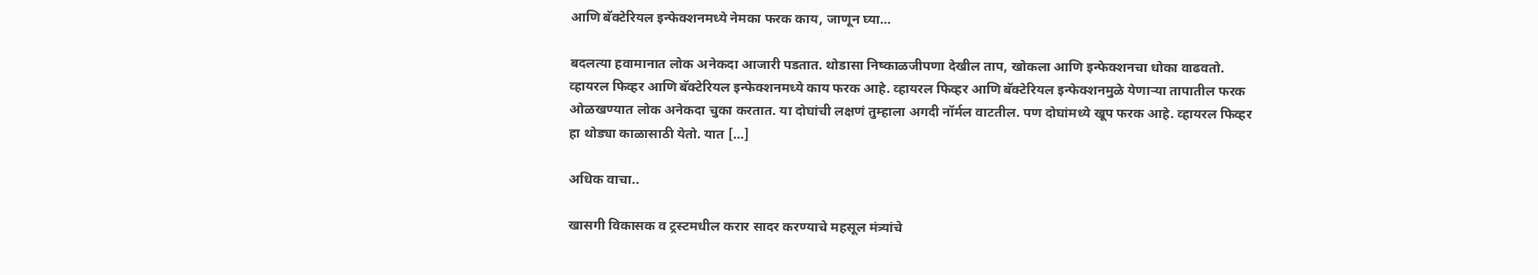आणि बॅक्टेरियल इन्फेक्शनमध्ये नेमका फरक काय, जाणून घ्या…

बदलत्या हवामानात लोक अनेकदा आजारी पडतात. थोडासा निष्काळजीपणा देखील ताप, खोकला आणि इन्फेक्शनचा धोका वाढवतो. व्हायरल फिव्हर आणि बॅक्टेरियल इन्फेक्शनमध्ये काय फरक आहे. व्हायरल फिव्हर आणि बॅक्टेरियल इन्फेक्शनमुळे येणाऱ्या तापातील फरक ओळखण्यात लोक अनेकदा चुका करतात. या दोघांची लक्षणं तुम्हाला अगदी नॉर्मल वाटतील. पण दोघांमध्ये खूप फरक आहे. व्हायरल फिव्हर हा थोड्या काळासाठी येतो. यात […]

अधिक वाचा..

खासगी विकासक व ट्रस्टमधील करार सादर करण्याचे महसूल मंत्र्यांचे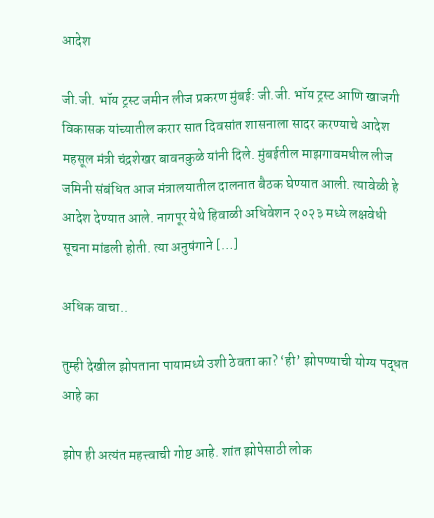आदेश

जी.जी. भॉय ट्रस्ट जमीन लीज प्रकरण मुंबई: जी.जी. भॉय ट्रस्ट आणि खाजगी विकासक यांच्यातील करार सात दिवसांत शासनाला सादर करण्याचे आदेश महसूल मंत्री चंद्रशेखर बावनकुळे यांनी दिले. मुंबईतील माझगावमधील लीज जमिनी संबंधित आज मंत्रालयातील दालनात बैठक घेण्यात आली. त्यावेळी हे आदेश देण्यात आले. नागपूर येथे हिवाळी अधिवेशन २०२३ मध्ये लक्षवेधी सूचना मांडली होती. त्या अनुषंगाने […]

अधिक वाचा..

तुम्ही देखील झोपताना पायामध्ये उशी ठेवता का? ‘ही’ झोपण्याची योग्य पद्धत आहे का

झोप ही अत्यंत महत्त्वाची गोष्ट आहे. शांत झोपेसाठी लोक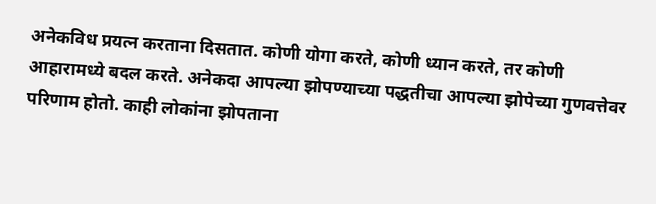अनेकविध प्रयत्न करताना दिसतात. कोणी योगा करते, कोणी ध्यान करते, तर कोणी आहारामध्ये बदल करते. अनेकदा आपल्या झोपण्याच्या पद्धतीचा आपल्या झोपेच्या गुणवत्तेवर परिणाम होतो. काही लोकांना झोपताना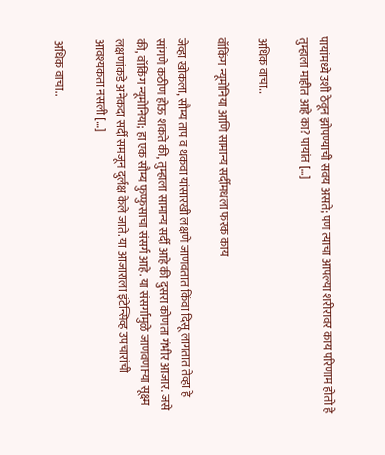पायांमध्ये उशी ठेवून झोपण्याची सवय असते; पण त्याचा आपल्या शरीरावर काय परिणाम होतो हे तुम्हाला माहीत आहे का? पायांत […]

अधिक वाचा..

वॉकिंग न्यूमोनिया आणि सामान्य सर्दीमधला फरक काय

जेव्हा खोकला, सौम्य ताप व थकवा यांसारखी लक्षणे जाणवतात किंवा दिसू लागतात तेव्हा हे सांगणे कठीण होऊ शकते की, तुम्हाला सामान्य सर्दी आहे की दुसरा कोणता गंभीर आजार. जसे की, वॉकिंग न्यूमोनिया; हा एक सौम्य फुप्फुसाचा संसर्ग आहे. या संसर्गामुळे जाणवणाऱ्या सूक्ष्म लक्षणांकडे अनेकदा सर्दी समजून दुर्लक्ष केले जाते. या आजाराला इंटेन्सिव्ह उपचारांची आवश्यकता नसली […]

अधिक वाचा..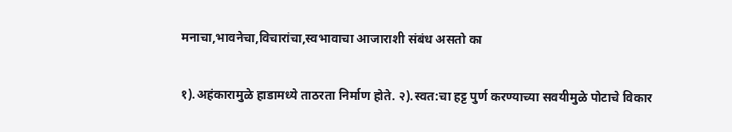मनाचा,भावनेचा,विचारांचा,स्वभावाचा आजाराशी संबंध असतो का

१).अहंकारामुळे हाडामध्ये ताठरता निर्माण होते. २).स्वत:चा हट्ट पुर्ण करण्याच्या सवयीमुळे पोटाचे विकार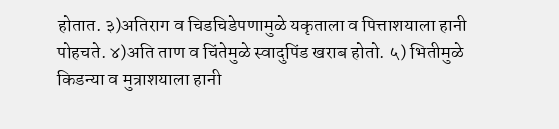होतात. ३)अतिराग व चिडचिडेपणामुळे यकृताला व पित्ताशयाला हानी पोहचते. ४)अति ताण व चिंतेमुळे स्वादुपिंड खराब होतो. ५) भितीमुळे किडन्या व मुत्राशयाला हानी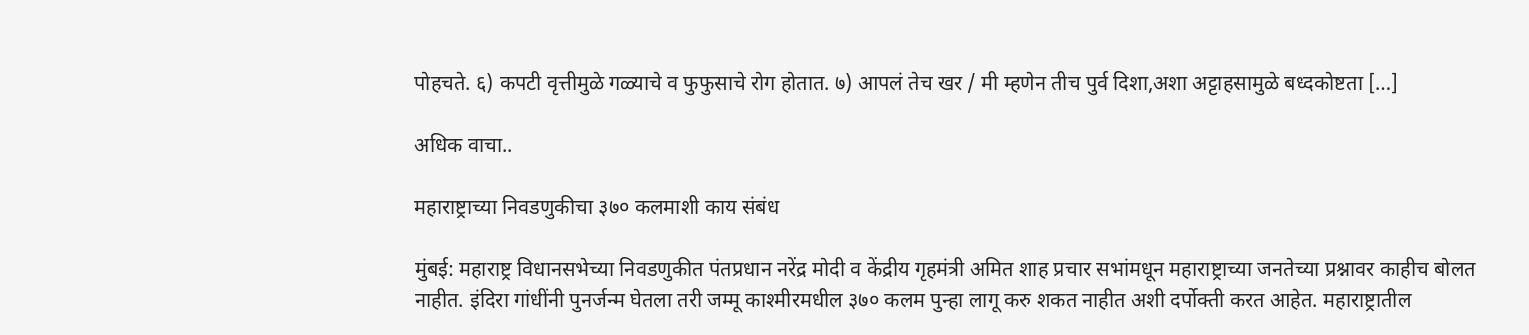पोहचते. ६) कपटी वृत्तीमुळे गळ्याचे व फुफुसाचे रोग होतात. ७) आपलं तेच खर / मी म्हणेन तीच पुर्व दिशा,अशा अट्टाहसामुळे बध्दकोष्टता […]

अधिक वाचा..

महाराष्ट्राच्या निवडणुकीचा ३७० कलमाशी काय संबंध

मुंबई: महाराष्ट्र विधानसभेच्या निवडणुकीत पंतप्रधान नरेंद्र मोदी व केंद्रीय गृहमंत्री अमित शाह प्रचार सभांमधून महाराष्ट्राच्या जनतेच्या प्रश्नावर काहीच बोलत नाहीत. इंदिरा गांधींनी पुनर्जन्म घेतला तरी जम्मू काश्मीरमधील ३७० कलम पुन्हा लागू करु शकत नाहीत अशी दर्पोक्ती करत आहेत. महाराष्ट्रातील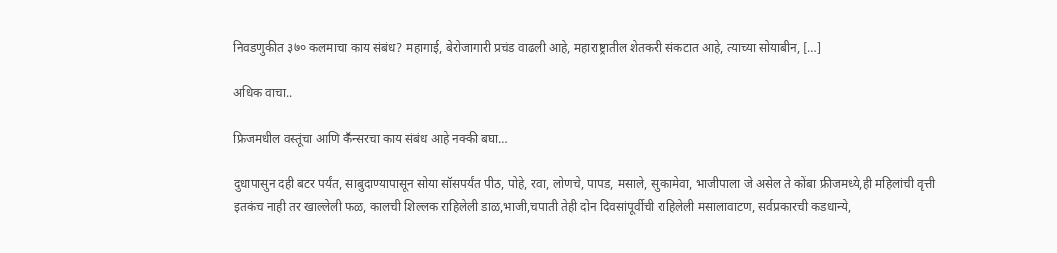निवडणुकीत ३७० कलमाचा काय संबंध? महागाई, बेरोजागारी प्रचंड वाढली आहे, महाराष्ट्रातील शेतकरी संकटात आहे, त्याच्या सोयाबीन, […]

अधिक वाचा..

फ्रिजमधील वस्तूंचा आणि कॕन्सरचा काय संबंध आहे नक्की बघा…

दुधापासुन दही बटर पर्यंत, साबुदाण्यापासून सोया सॉसपर्यंत पीठ, पोहे, रवा, लोणचे, पापड, मसाले, सुकामेवा, भाजीपाला जे असेल ते कोंबा फ्रीजमध्ये,ही महिलांची वृत्ती इतकंच नाही तर खाल्लेली फळ, कालची शिल्लक राहिलेली डाळ,भाजी,चपाती तेही दोन दिवसांपूर्वीची राहिलेली मसालावाटण, सर्वप्रकारची कडधान्ये,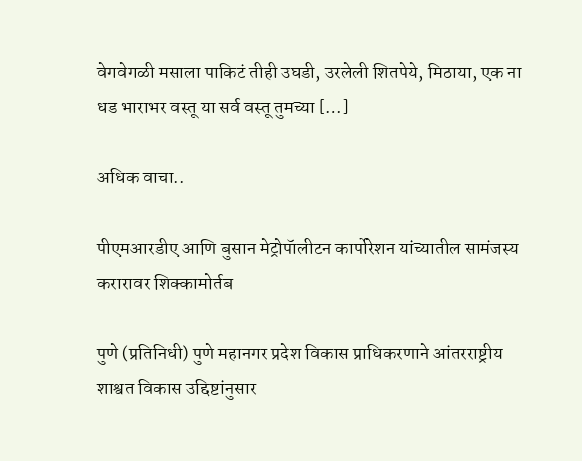वेगवेगळी मसाला पाकिटं तीही उघडी, उरलेली शितपेये, मिठाया, एक ना धड भाराभर वस्तू या सर्व वस्तू तुमच्या […]

अधिक वाचा..

पीएमआरडीए आणि बुसान मेट्रोपॅालीटन कार्पोरेशन यांच्यातील सामंजस्य करारावर शिक्कामोर्तब

पुणे (प्रतिनिधी) पुणे महानगर प्रदेश विकास प्राधिकरणाने आंतरराष्ट्रीय शाश्वत विकास उद्दिष्टांनुसार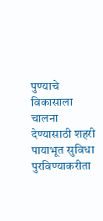पुण्याचे विकासाला चालना देण्यासाठी शहरी पायाभूत सुविधा पुरविण्याकरीता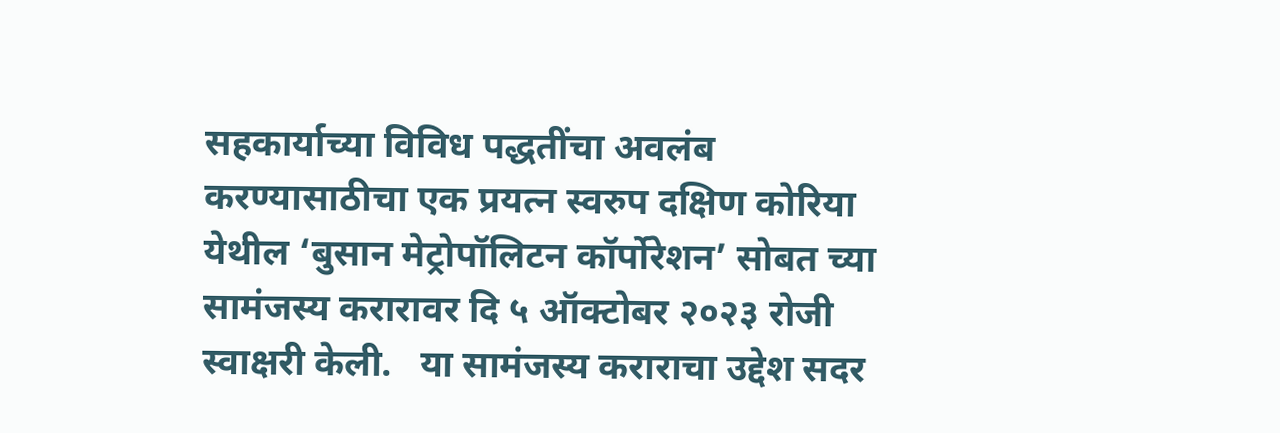सहकार्याच्या विविध पद्धतींचा अवलंब करण्यासाठीचा एक प्रयत्न स्वरुप दक्षिण कोरिया येथील ‘बुसान मेट्रोपॉलिटन कॉर्पोरेशन’ सोबत च्या सामंजस्य करारावर दि ५ ऑक्टोबर २०२३ रोजी स्वाक्षरी केली.   या सामंजस्य कराराचा उद्देश सदर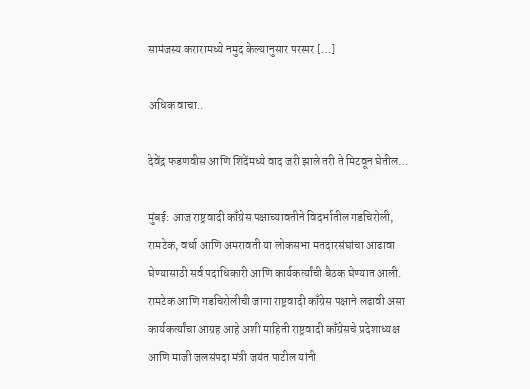सामंजस्य करारामध्ये नमुद केल्यानुसार परस्पर […]

अधिक वाचा..

देवेंद्र फडणवीस आणि शिंदेंमध्ये वाद जरी झाले तरी ते मिटवून घेतील…

मुंबई: आज राष्ट्रवादी काँग्रेस पक्षाच्यावतीने विदर्भातील गडचिरोली, रामटेक, वर्धा आणि अमरावती या लोकसभा मतदारसंघांचा आढावा घेण्यासाठी सर्व पदाधिकारी आणि कार्यकर्त्यांची बैठक घेण्यात आली. रामटेक आणि गडचिरोलीची जागा राष्ट्रवादी काँग्रेस पक्षाने लढावी असा कार्यकर्त्यांचा आग्रह आहे अशी माहिती राष्ट्रवादी काँग्रेसचे प्रदेशाध्यक्ष आणि माजी जलसंपदा मंत्री जयंत पाटील यांनी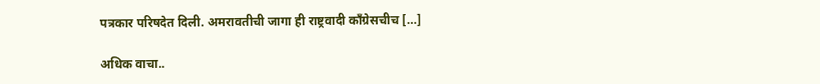पत्रकार परिषदेत दिली. अमरावतीची जागा ही राष्ट्रवादी काँग्रेसचीच […]

अधिक वाचा..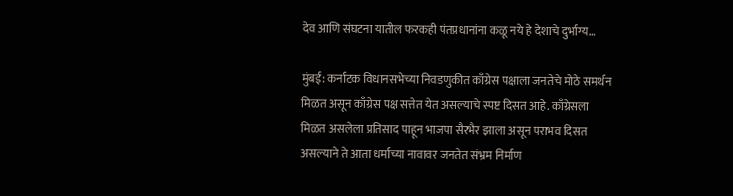देव आणि संघटना यातील फरकही पंतप्रधानांना कळू नये हे देशाचे दुर्भाग्य…

मुंबई: कर्नाटक विधानसभेच्या निवडणुकीत काँग्रेस पक्षाला जनतेचे मोठे समर्थन मिळत असून काँग्रेस पक्ष सत्तेत येत असल्याचे स्पष्ट दिसत आहे. काँग्रेसला मिळत असलेला प्रतिसाद पाहून भाजपा सैरभैर झाला असून पराभव दिसत असल्याने ते आता धर्माच्या नावावर जनतेत संभ्रम निर्माण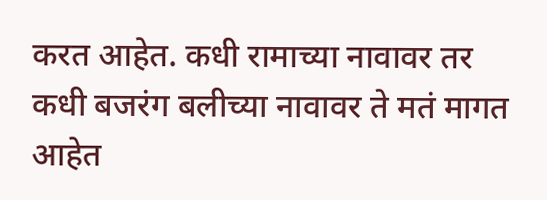करत आहेत. कधी रामाच्या नावावर तर कधी बजरंग बलीच्या नावावर ते मतं मागत आहेत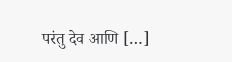परंतु देव आणि […]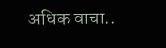अधिक वाचा..